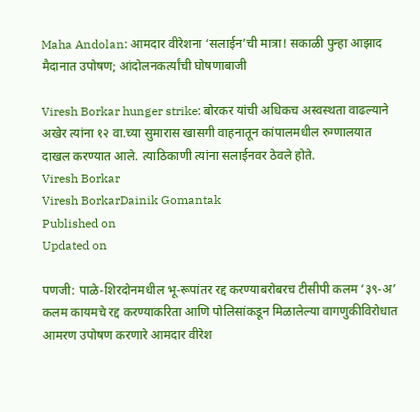Maha Andolan: आमदार वीरेशना ‘सलाईन’ची मात्रा! सकाळी पुन्हा आझाद मैदानात उपोषण; आंदोलनकर्त्यांची घोषणाबाजी

Viresh Borkar hunger strike: बोरकर यांची अधिकच अस्वस्थता वाढल्याने अखेर त्यांना १२ वा.च्या सुमारास खासगी वाहनातून कांपालमधील रुग्णालयात दाखल करण्यात आले. त्याठिकाणी त्यांना सलाईनवर ठेवले होते.
Viresh Borkar
Viresh BorkarDainik Gomantak
Published on
Updated on

पणजी: पाळे-शिरदोनमधील भू-रूपांतर रद्द करण्याबरोबरच टीसीपी कलम ‘३९-अ’ कलम कायमचे रद्द करण्याकरिता आणि पोलिसांकडून मिळालेल्या वागणुकीविरोधात आमरण उपोषण करणारे आमदार वीरेश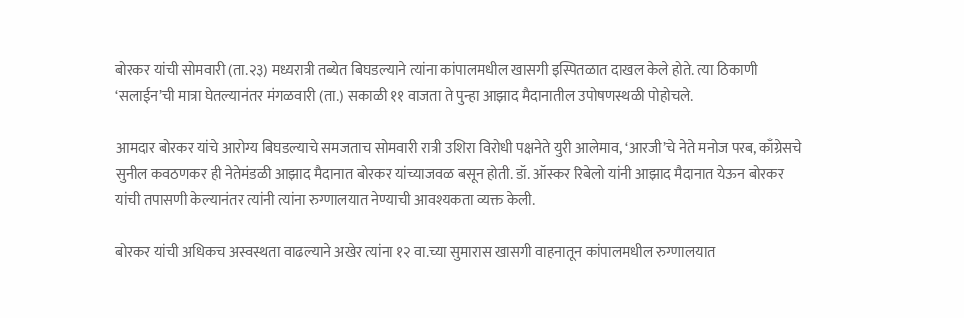बोरकर यांची सोमवारी (ता.२३) मध्यरात्री तब्येत बिघडल्याने त्यांना कांपालमधील खासगी इस्पितळात दाखल केले होते. त्या ठिकाणी ‘सलाईन’ची मात्रा घेतल्यानंतर मंगळवारी (ता.) सकाळी ११ वाजता ते पुन्हा आझाद मैदानातील उपोषणस्थळी पोहोचले.

आमदार बोरकर यांचे आरोग्य बिघडल्याचे समजताच सोमवारी रात्री उशिरा विरोधी पक्षनेते युरी आलेमाव, ‘आरजी’चे नेते मनोज परब, काँग्रेसचे सुनील कवठणकर ही नेतेमंडळी आझाद मैदानात बोरकर यांच्याजवळ बसून होती. डॉ. ऑस्कर रिबेलो यांनी आझाद मैदानात येऊन बोरकर यांची तपासणी केल्यानंतर त्यांनी त्यांना रुग्णालयात नेण्याची आवश्यकता व्यक्त केली.

बोरकर यांची अधिकच अस्वस्थता वाढल्याने अखेर त्यांना १२ वा.च्या सुमारास खासगी वाहनातून कांपालमधील रुग्णालयात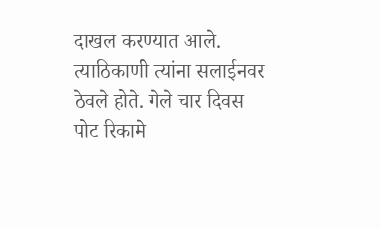दाखल करण्यात आले. त्याठिकाणी त्यांना सलाईनवर ठेवले होते. गेले चार दिवस पोट रिकामे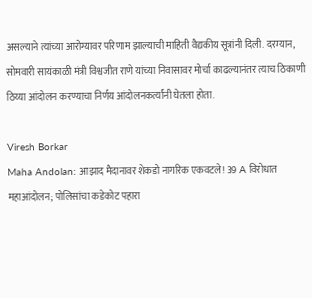असल्याने त्यांच्या आरोग्यावर परिणाम झाल्याची माहिती वैद्यकीय सूत्रांनी दिली. दरम्यान, सोमवारी सायंकाळी मंत्री विश्वजीत राणे यांच्या निवासावर मोर्चा काढल्यानंतर त्याच ठिकाणी ठिय्या आंदोलन करण्याचा निर्णय आंदोलनकर्त्यांनी घेतला होता.

Viresh Borkar
Maha Andolan: आझाद मैदानावर शेकडो नागरिक एकवटले! 39 A विरोधात महाआंदोलन; पोलिसांचा कडेकोट पहारा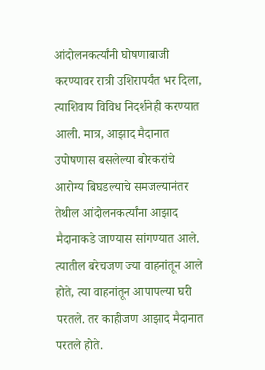आंदोलनकर्त्यांनी घोषणाबाजी करण्यावर रात्री उशिरापर्यंत भर दिला, त्याशिवाय विविध निदर्शनेही करण्यात आली. मात्र, आझाद मैदानात उपोषणास बसलेल्या बोरकरांचे आरोग्य बिघडल्याचे समजल्यानंतर तेथील आंदोलनकर्त्यांना आझाद मैदानाकडे जाण्यास सांगण्यात आले. त्यातील बरेचजण ज्या वाहनांतून आले होते, त्या वाहनांतून आपापल्या घरी परतले. तर काहीजण आझाद मैदानात परतले होते.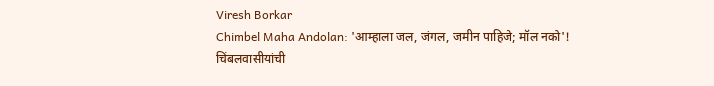Viresh Borkar
Chimbel Maha Andolan: 'आम्हाला जल, जंगल, जमीन पाहिजे; मॉल नको'! चिंबलवासीयांची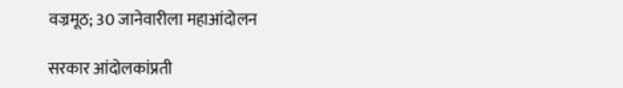वज्रमूठ; 30 जानेवारीला महाआंदोलन

सरकार आंदोलकांप्रती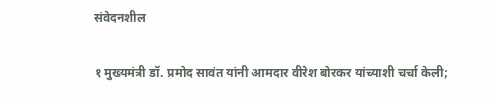संवेदनशील

१ मुख्यमंत्री डॉ. प्रमोद सावंत यांनी आमदार वीरेश बोरकर यांच्याशी चर्चा केली;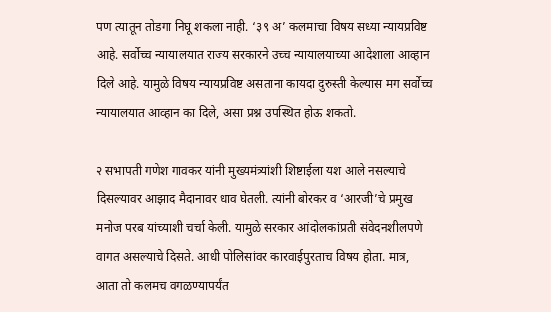पण त्‍यातून तोडगा निघू शकला नाही. ‘३९ अ’ कलमाचा विषय सध्या न्यायप्रविष्ट आहे. सर्वोच्च न्यायालयात राज्य सरकारने उच्च न्यायालयाच्या आदेशाला आव्हान दिले आहे. यामुळे विषय न्यायप्रविष्ट असताना कायदा दुरुस्ती केल्यास मग सर्वोच्च न्यायालयात आव्हान का दिले, असा प्रश्न उपस्थित होऊ शकतो.

२ सभापती गणेश गावकर यांनी मुख्यमंत्र्यांशी शिष्टाईला यश आले नसल्याचे दिसल्यावर आझाद मैदानावर धाव घेतली. त्यांनी बोरकर व ‘आरजी’चे प्रमुख मनोज परब यांच्याशी चर्चा केली. यामुळे सरकार आंदोलकांप्रती संवेदनशीलपणे वागत असल्याचे दिसते. आधी पोलिसांवर कारवाईपुरताच विषय होता. मात्र, आता तो कलमच वगळण्यापर्यंत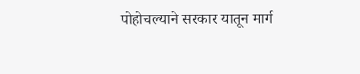पोहोचल्याने सरकार यातून मार्ग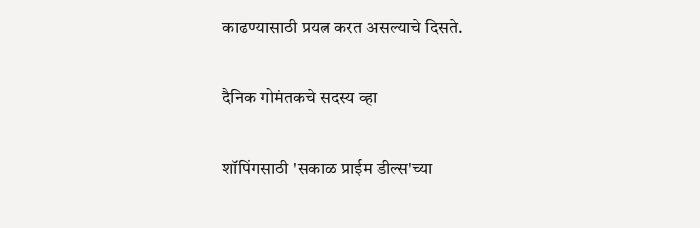काढण्यासाठी प्रयत्न करत असल्याचे दिसते.

दैनिक गोमंतकचे सदस्य व्हा

शॉपिंगसाठी 'सकाळ प्राईम डील्स'च्या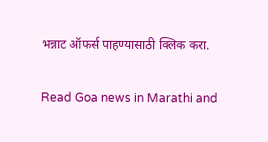भन्नाट ऑफर्स पाहण्यासाठी क्लिक करा.

Read Goa news in Marathi and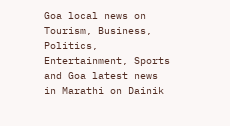Goa local news on Tourism, Business, Politics, Entertainment, Sports and Goa latest news in Marathi on Dainik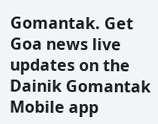Gomantak. Get Goa news live updates on the Dainik Gomantak Mobile app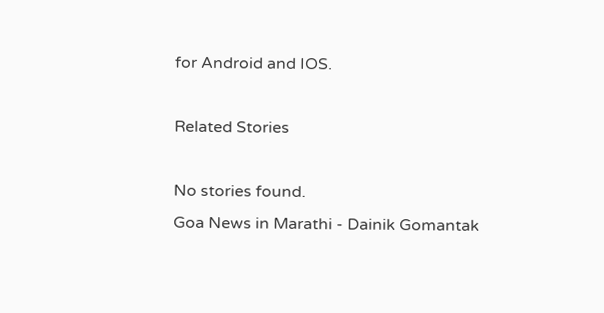for Android and IOS.

Related Stories

No stories found.
Goa News in Marathi - Dainik Gomantak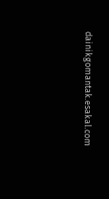dainikgomantak.esakal.com